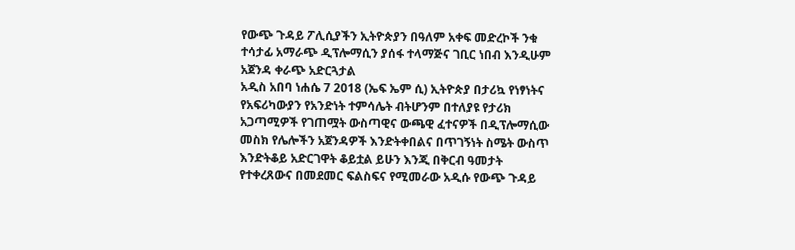የውጭ ጉዳይ ፖሊሲያችን ኢትዮጵያን በዓለም አቀፍ መድረኮች ንቁ ተሳታፊ አማራጭ ዲፕሎማሲን ያሰፋ ተላማጅና ገቢር ነበብ እንዲሁም አጀንዳ ቀራጭ አድርጓታል
አዲስ አበባ ነሐሴ 7 2018 (ኤፍ ኤም ሲ) ኢትዮጵያ በታሪኳ የነፃነትና የአፍሪካውያን የአንድነት ተምሳሌት ብትሆንም በተለያዩ የታሪክ አጋጣሚዎች የገጠሟት ውስጣዊና ውጫዊ ፈተናዎች በዲፕሎማሲው መስክ የሌሎችን አጀንዳዎች እንድትቀበልና በጥገኝነት ስሜት ውስጥ እንድትቆይ አድርገዋት ቆይቷል ይሁን እንጂ በቅርብ ዓመታት የተቀረጸውና በመደመር ፍልስፍና የሚመራው አዲሱ የውጭ ጉዳይ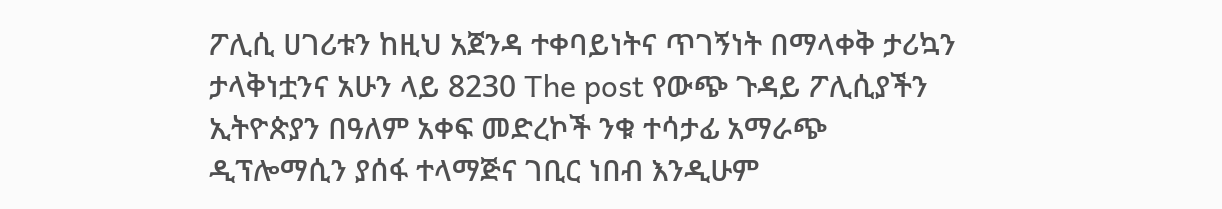ፖሊሲ ሀገሪቱን ከዚህ አጀንዳ ተቀባይነትና ጥገኝነት በማላቀቅ ታሪኳን ታላቅነቷንና አሁን ላይ 8230 The post የውጭ ጉዳይ ፖሊሲያችን ኢትዮጵያን በዓለም አቀፍ መድረኮች ንቁ ተሳታፊ አማራጭ ዲፕሎማሲን ያሰፋ ተላማጅና ገቢር ነበብ እንዲሁም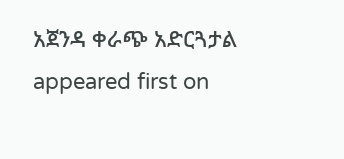አጀንዳ ቀራጭ አድርጓታል appeared first on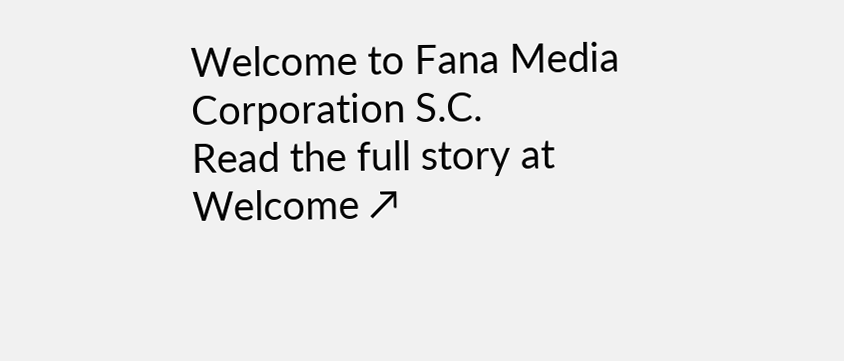Welcome to Fana Media Corporation S.C.
Read the full story at Welcome ↗